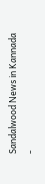Sandalwood News in Kannada
-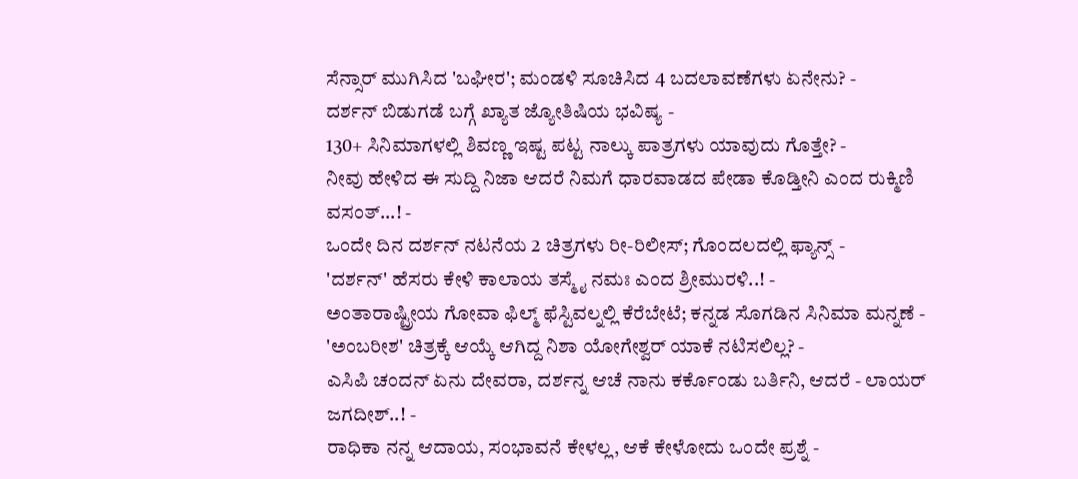ಸೆನ್ಸಾರ್ ಮುಗಿಸಿದ 'ಬಘೀರ'; ಮಂಡಳಿ ಸೂಚಿಸಿದ 4 ಬದಲಾವಣೆಗಳು ಏನೇನು? -
ದರ್ಶನ್ ಬಿಡುಗಡೆ ಬಗ್ಗೆ ಖ್ಯಾತ ಜ್ಯೋತಿಷಿಯ ಭವಿಷ್ಯ -
130+ ಸಿನಿಮಾಗಳಲ್ಲಿ ಶಿವಣ್ಣ ಇಷ್ಟ ಪಟ್ಟ ನಾಲ್ಕು ಪಾತ್ರಗಳು ಯಾವುದು ಗೊತ್ತೇ? -
ನೀವು ಹೇಳಿದ ಈ ಸುದ್ದಿ ನಿಜಾ ಆದರೆ ನಿಮಗೆ ಧಾರವಾಡದ ಪೇಡಾ ಕೊಡ್ತೀನಿ ಎಂದ ರುಕ್ಮಿಣಿ ವಸಂತ್...! -
ಒಂದೇ ದಿನ ದರ್ಶನ್ ನಟನೆಯ 2 ಚಿತ್ರಗಳು ರೀ-ರಿಲೀಸ್; ಗೊಂದಲದಲ್ಲಿ ಫ್ಯಾನ್ಸ್ -
'ದರ್ಶನ್' ಹೆಸರು ಕೇಳಿ ಕಾಲಾಯ ತಸ್ಮೈ ನಮಃ ಎಂದ ಶ್ರೀಮುರಳಿ..! -
ಅಂತಾರಾಷ್ಟ್ರೀಯ ಗೋವಾ ಫಿಲ್ಮ್ ಫೆಸ್ಟಿವಲ್ನಲ್ಲಿ ಕೆರೆಬೇಟೆ; ಕನ್ನಡ ಸೊಗಡಿನ ಸಿನಿಮಾ ಮನ್ನಣೆ -
'ಅಂಬರೀಶ' ಚಿತ್ರಕ್ಕೆ ಆಯ್ಕೆ ಆಗಿದ್ದ ನಿಶಾ ಯೋಗೇಶ್ವರ್ ಯಾಕೆ ನಟಿಸಲಿಲ್ಲ? -
ಎಸಿಪಿ ಚಂದನ್ ಏನು ದೇವರಾ, ದರ್ಶನ್ನ ಆಚೆ ನಾನು ಕರ್ಕೊಂಡು ಬರ್ತಿನಿ, ಆದರೆ - ಲಾಯರ್ ಜಗದೀಶ್..! -
ರಾಧಿಕಾ ನನ್ನ ಆದಾಯ, ಸಂಭಾವನೆ ಕೇಳಲ್ಲ, ಆಕೆ ಕೇಳೋದು ಒಂದೇ ಪ್ರಶ್ನೆ -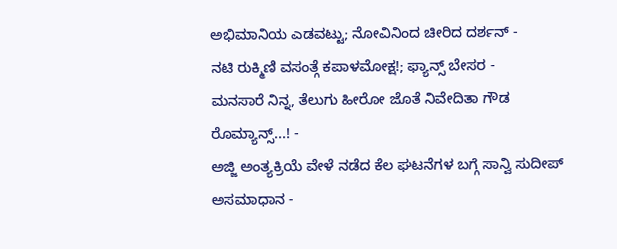ಅಭಿಮಾನಿಯ ಎಡವಟ್ಟು; ನೋವಿನಿಂದ ಚೀರಿದ ದರ್ಶನ್ -
ನಟಿ ರುಕ್ಮಿಣಿ ವಸಂತ್ಗೆ ಕಪಾಳಮೋಕ್ಷ!; ಫ್ಯಾನ್ಸ್ ಬೇಸರ -
ಮನಸಾರೆ ನಿನ್ನ, ತೆಲುಗು ಹೀರೋ ಜೊತೆ ನಿವೇದಿತಾ ಗೌಡ ರೊಮ್ಯಾನ್ಸ್...! -
ಅಜ್ಜಿ ಅಂತ್ಯಕ್ರಿಯೆ ವೇಳೆ ನಡೆದ ಕೆಲ ಘಟನೆಗಳ ಬಗ್ಗೆ ಸಾನ್ವಿ ಸುದೀಪ್ ಅಸಮಾಧಾನ -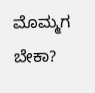ಮೊಮ್ಮಗ ಬೇಕಾ?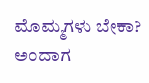ಮೊಮ್ಮಗಳು ಬೇಕಾ? ಅಂದಾಗ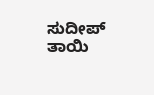ಸುದೀಪ್ ತಾಯಿ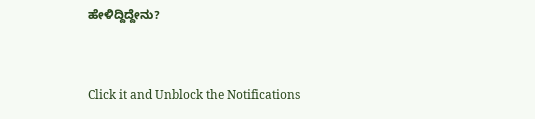ಹೇಳಿದ್ದಿದ್ದೇನು?


Click it and Unblock the Notifications